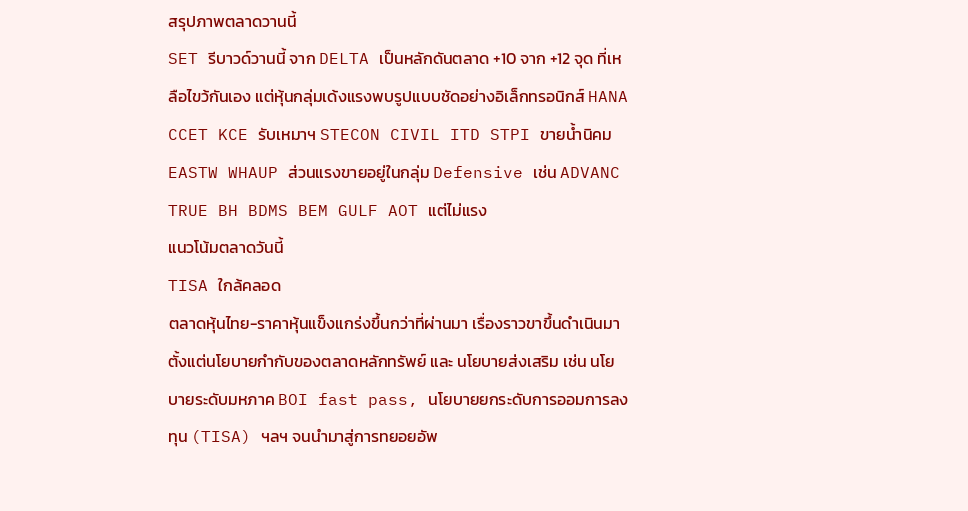สรุปภาพตลาดวานนี้
SET รีบาวด์วานนี้ จาก DELTA เป็นหลักดันตลาด +10 จาก +12 จุด ที่เหลือไขว้กันเอง แต่หุ้นกลุ่มเด้งแรงพบรูปแบบชัดอย่างอิเล็กทรอนิกส์ HANA CCET KCE รับเหมาฯ STECON CIVIL ITD STPI ขายน้ำนิคม EASTW WHAUP ส่วนแรงขายอยู่ในกลุ่ม Defensive เช่น ADVANC TRUE BH BDMS BEM GULF AOT แต่ไม่แรง
แนวโน้มตลาดวันนี้
TISA ใกล้คลอด
ตลาดหุ้นไทย-ราคาหุ้นแข็งแกร่งขึ้นกว่าที่ผ่านมา เรื่องราวขาขึ้นดำเนินมาตั้งแต่นโยบายกำกับของตลาดหลักทรัพย์ และ นโยบายส่งเสริม เช่น นโยบายระดับมหภาค BOI fast pass, นโยบายยกระดับการออมการลงทุน (TISA) ฯลฯ จนนำมาสู่การทยอยอัพ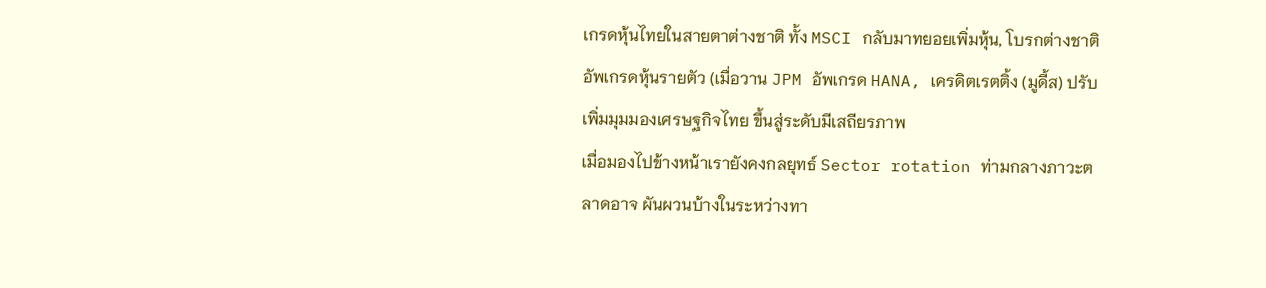เกรดหุ้นไทยในสายตาต่างชาติ ทั้ง MSCI กลับมาทยอยเพิ่มหุ้น, โบรกต่างชาติอัพเกรดหุ้นรายตัว (เมื่อวาน JPM อัพเกรด HANA, เครดิตเรตติ้ง (มูดี้ส) ปรับเพิ่มมุมมองเศรษฐกิจไทย ขึ้นสู่ระดับมีเสถียรภาพ
เมื่อมองไปข้างหน้าเรายังคงกลยุทธ์ Sector rotation ท่ามกลางภาวะตลาดอาจ ผันผวนบ้างในระหว่างทา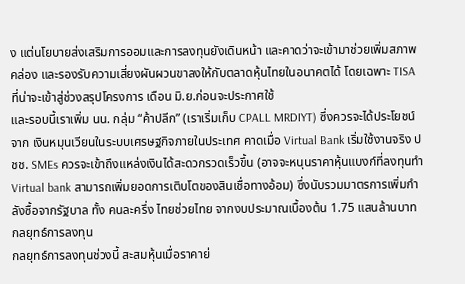ง แต่นโยบายส่งเสริมการออมและการลงทุนยังเดินหน้า และคาดว่าจะเข้ามาช่วยเพิ่มสภาพคล่อง และรองรับความเสี่ยงผันผวนขาลงให้กับตลาดหุ้นไทยในอนาคตได้ โดยเฉพาะ TISA ที่น่าจะเข้าสู่ช่วงสรุปโครงการ เดือน มิ.ย.ก่อนจะประกาศใช้
และรอบนี้เราเพิ่ม นน. กลุ่ม “ค้าปลีก” (เราเริ่มเก็บ CPALL MRDIYT) ซึ่งควรจะได้ประโยชน์จาก เงินหมุนเวียนในระบบเศรษฐกิจภายในประเทศ คาดเมื่อ Virtual Bank เริ่มใช้งานจริง ปชช. SMEs ควรจะเข้าถึงแหล่งเงินได้สะดวกรวดเร็วขึ้น (อาจจะหนุนราคาหุ้นแบงก์ที่ลงทุนทำ Virtual bank สามารถเพิ่มยอดการเติบโตของสินเชื่อทางอ้อม) ซึ่งนับรวมมาตรการเพิ่มกำลังซื้อจากรัฐบาล ทั้ง คนละครึ่ง ไทยช่วยไทย จากงบประมาณเบื้องต้น 1.75 แสนล้านบาท
กลยุทธ์การลงทุน
กลยุทธ์การลงทุนช่วงนี้ สะสมหุ้นเมื่อราคาย่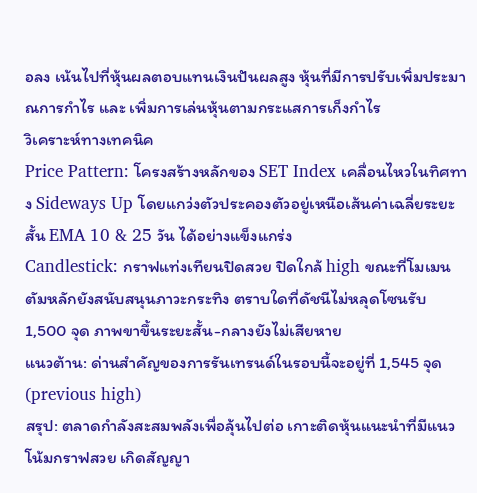อลง เน้นไปที่หุ้นผลตอบแทนเงินปันผลสูง หุ้นที่มีการปรับเพิ่มประมาณการกำไร และ เพิ่มการเล่นหุ้นตามกระแสการเก็งกำไร
วิเคราะห์ทางเทคนิค
Price Pattern: โครงสร้างหลักของ SET Index เคลื่อนไหวในทิศทาง Sideways Up โดยแกว่งตัวประคองตัวอยู่เหนือเส้นค่าเฉลี่ยระยะสั้น EMA 10 & 25 วัน ได้อย่างแข็งแกร่ง
Candlestick: กราฟแท่งเทียนปิดสวย ปิดใกล้ high ขณะที่โมเมนตัมหลักยังสนับสนุนภาวะกระทิง ตราบใดที่ดัชนีไม่หลุดโซนรับ 1,500 จุด ภาพขาขึ้นระยะสั้น-กลางยังไม่เสียหาย
แนวต้าน: ด่านสำคัญของการรันเทรนด์ในรอบนี้จะอยู่ที่ 1,545 จุด (previous high)
สรุป: ตลาดกำลังสะสมพลังเพื่อลุ้นไปต่อ เกาะติดหุ้นแนะนำที่มีแนวโน้มกราฟสวย เกิดสัญญา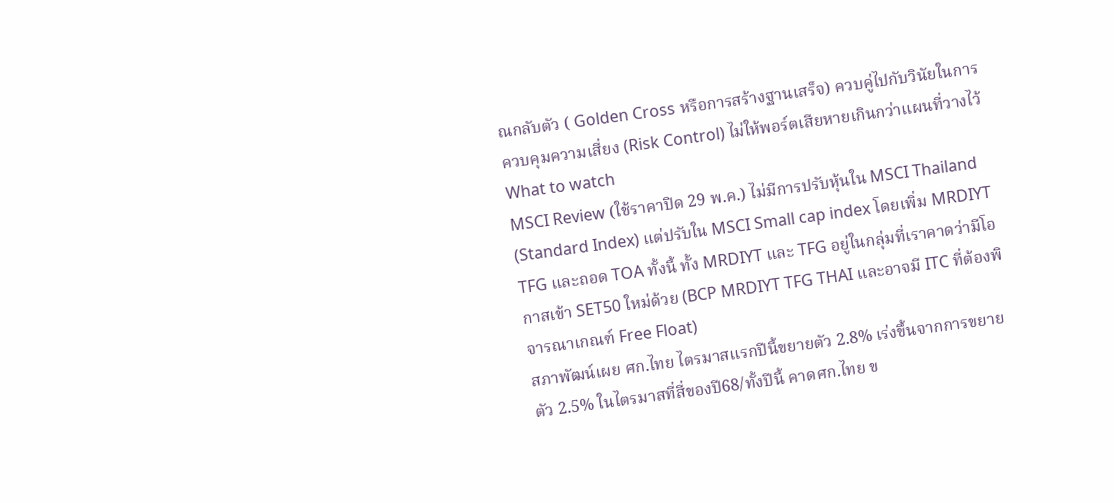ณกลับตัว ( Golden Cross หรือการสร้างฐานเสร็จ) ควบคู่ไปกับวินัยในการควบคุมความเสี่ยง (Risk Control) ไม่ให้พอร์ตเสียหายเกินกว่าแผนที่วางไว้
What to watch
MSCI Review (ใช้ราคาปิด 29 พ.ค.) ไม่มีการปรับหุ้นใน MSCI Thailand (Standard Index) แต่ปรับใน MSCI Small cap index โดยเพิ่ม MRDIYT TFG และถอด TOA ทั้งนี้ ทั้ง MRDIYT และ TFG อยู่ในกลุ่มที่เราคาดว่ามีโอกาสเข้า SET50 ใหม่ด้วย (BCP MRDIYT TFG THAI และอาจมี ITC ที่ต้องพิจารณาเกณฑ์ Free Float)
สภาพัฒน์เผย ศก.ไทย ไตรมาสแรกปีนี้ขยายตัว 2.8% เร่งขึ้นจากการขยายตัว 2.5% ในไตรมาสที่สี่ของปี68/ทั้งปีนี้ คาดศก.ไทย ข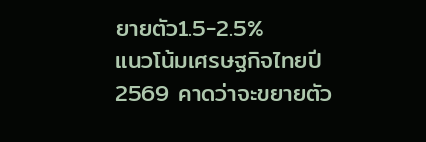ยายตัว1.5-2.5%
แนวโน้มเศรษฐกิจไทยปี 2569 คาดว่าจะขยายตัว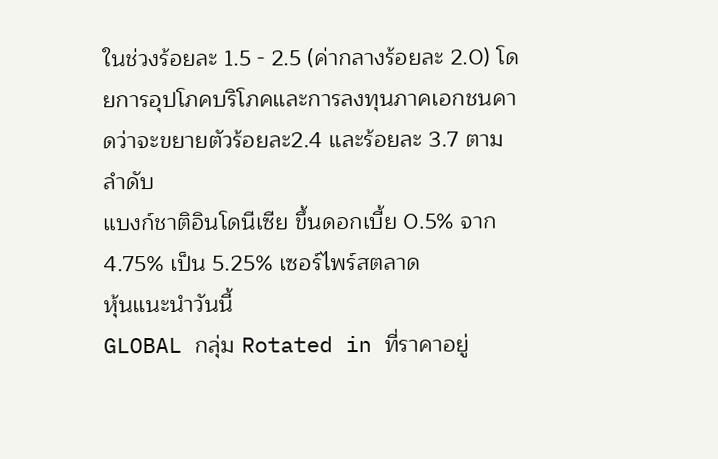ในช่วงร้อยละ 1.5 - 2.5 (ค่ากลางร้อยละ 2.0) โดยการอุปโภคบริโภคและการลงทุนภาคเอกชนคาดว่าจะขยายตัวร้อยละ2.4 และร้อยละ 3.7 ตามลำดับ
แบงก์ชาติอินโดนีเซีย ขึ้นดอกเบี้ย 0.5% จาก 4.75% เป็น 5.25% เซอร์ไพร์สตลาด
หุ้นแนะนำวันนี้
GLOBAL กลุ่ม Rotated in ที่ราคาอยู่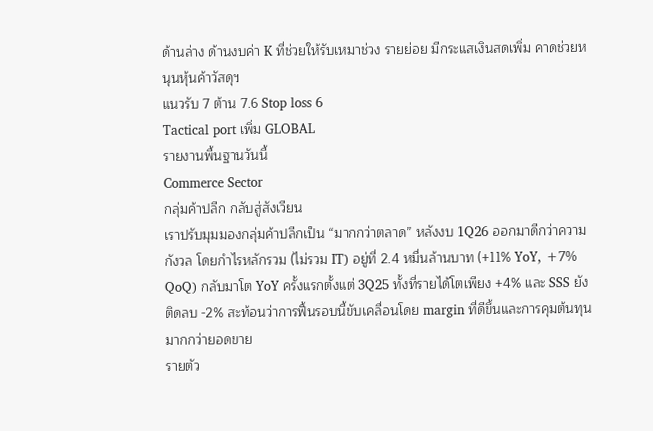ด้านล่าง ด้านงบค่า K ที่ช่วยให้รับเหมาช่วง รายย่อย มีกระแสเงินสดเพิ่ม คาดช่วยหนุนหุ้นค้าวัสดุฯ
แนวรับ 7 ต้าน 7.6 Stop loss 6
Tactical port เพิ่ม GLOBAL
รายงานพื้นฐานวันนี้
Commerce Sector
กลุ่มค้าปลีก กลับสู่สังเวียน
เราปรับมุมมองกลุ่มค้าปลีกเป็น “มากกว่าตลาด” หลังงบ 1Q26 ออกมาดีกว่าความกังวล โดยกำไรหลักรวม (ไม่รวม IT) อยู่ที่ 2.4 หมื่นล้านบาท (+11% YoY, +7% QoQ) กลับมาโต YoY ครั้งแรกตั้งแต่ 3Q25 ทั้งที่รายได้โตเพียง +4% และ SSS ยังติดลบ -2% สะท้อนว่าการฟื้นรอบนี้ขับเคลื่อนโดย margin ที่ดีขึ้นและการคุมต้นทุน มากกว่ายอดขาย
รายตัว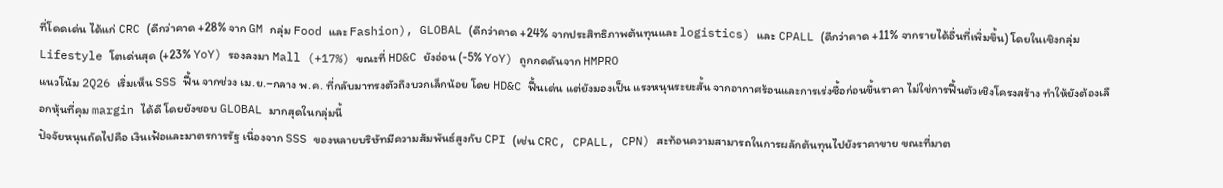ที่โดดเด่น ได้แก่ CRC (ดีกว่าคาด +28% จาก GM กลุ่ม Food และ Fashion), GLOBAL (ดีกว่าคาด +24% จากประสิทธิภาพต้นทุนและ logistics) และ CPALL (ดีกว่าคาด +11% จากรายได้อื่นที่เพิ่มขึ้น) โดยในเชิงกลุ่ม Lifestyle โตเด่นสุด (+23% YoY) รองลงมา Mall (+17%) ขณะที่ HD&C ยังอ่อน (-5% YoY) ถูกกดดันจาก HMPRO
แนวโน้ม 2Q26 เริ่มเห็น SSS ฟื้น จากช่วง เม.ย.–กลาง พ.ค. ที่กลับมาทรงตัวถึงบวกเล็กน้อย โดย HD&C ฟื้นเด่น แต่ยังมองเป็น แรงหนุนระยะสั้น จากอากาศร้อนและการเร่งซื้อก่อนขึ้นราคา ไม่ใช่การฟื้นตัวเชิงโครงสร้าง ทำให้ยังต้องเลือกหุ้นที่คุม margin ได้ดี โดยยังชอบ GLOBAL มากสุดในกลุ่มนี้
ปัจจัยหนุนถัดไปคือ เงินเฟ้อและมาตรการรัฐ เนื่องจาก SSS ของหลายบริษัทมีความสัมพันธ์สูงกับ CPI (เช่น CRC, CPALL, CPN) สะท้อนความสามารถในการผลักต้นทุนไปยังราคาขาย ขณะที่มาต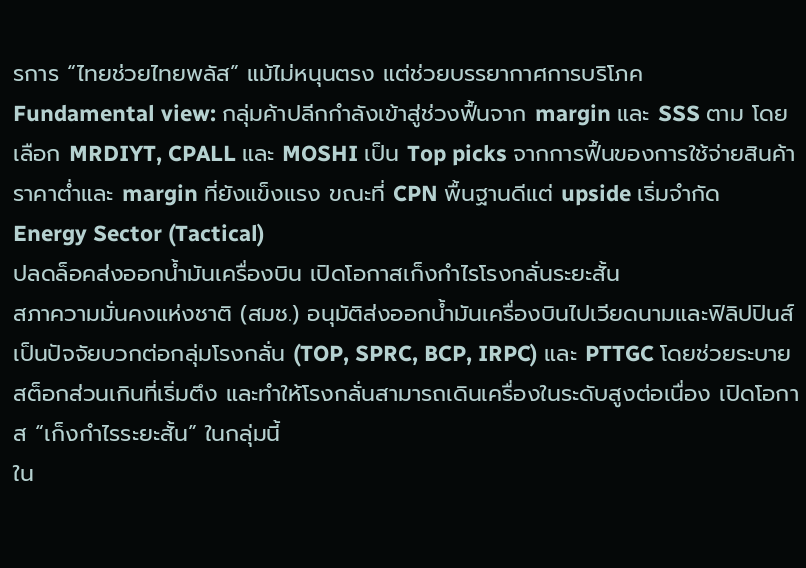รการ “ไทยช่วยไทยพลัส” แม้ไม่หนุนตรง แต่ช่วยบรรยากาศการบริโภค
Fundamental view: กลุ่มค้าปลีกกำลังเข้าสู่ช่วงฟื้นจาก margin และ SSS ตาม โดยเลือก MRDIYT, CPALL และ MOSHI เป็น Top picks จากการฟื้นของการใช้จ่ายสินค้าราคาต่ำและ margin ที่ยังแข็งแรง ขณะที่ CPN พื้นฐานดีแต่ upside เริ่มจำกัด
Energy Sector (Tactical)
ปลดล็อคส่งออกน้ำมันเครื่องบิน เปิดโอกาสเก็งกำไรโรงกลั่นระยะสั้น
สภาความมั่นคงแห่งชาติ (สมช.) อนุมัติส่งออกน้ำมันเครื่องบินไปเวียดนามและฟิลิปปินส์ เป็นปัจจัยบวกต่อกลุ่มโรงกลั่น (TOP, SPRC, BCP, IRPC) และ PTTGC โดยช่วยระบายสต็อกส่วนเกินที่เริ่มตึง และทำให้โรงกลั่นสามารถเดินเครื่องในระดับสูงต่อเนื่อง เปิดโอกาส “เก็งกำไรระยะสั้น” ในกลุ่มนี้
ใน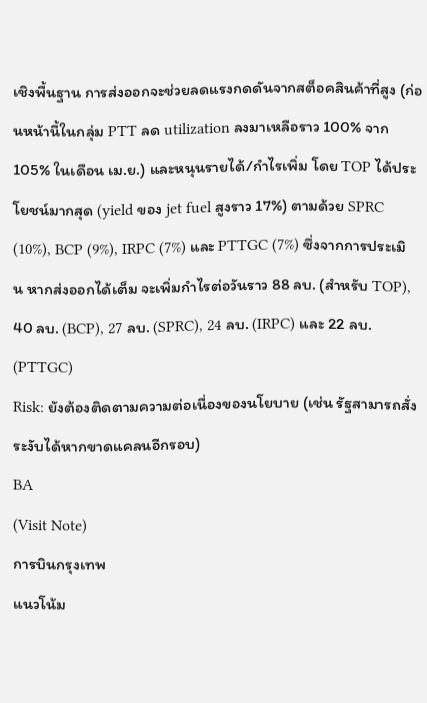เชิงพื้นฐาน การส่งออกจะช่วยลดแรงกดดันจากสต็อคสินค้าที่สูง (ก่อนหน้านี้ในกลุ่ม PTT ลด utilization ลงมาเหลือราว 100% จาก 105% ในเดือน เม.ย.) และหนุนรายได้/กำไรเพิ่ม โดย TOP ได้ประโยชน์มากสุด (yield ของ jet fuel สูงราว 17%) ตามด้วย SPRC (10%), BCP (9%), IRPC (7%) และ PTTGC (7%) ซึ่งจากการประเมิน หากส่งออกได้เต็ม จะเพิ่มกำไรต่อวันราว 88 ลบ. (สำหรับ TOP), 40 ลบ. (BCP), 27 ลบ. (SPRC), 24 ลบ. (IRPC) และ 22 ลบ. (PTTGC)
Risk: ยังต้องติดตามความต่อเนื่องของนโยบาย (เช่น รัฐสามารถสั่งระงับได้หากขาดแคลนอีกรอบ)
BA
(Visit Note)
การบินกรุงเทพ
แนวโน้ม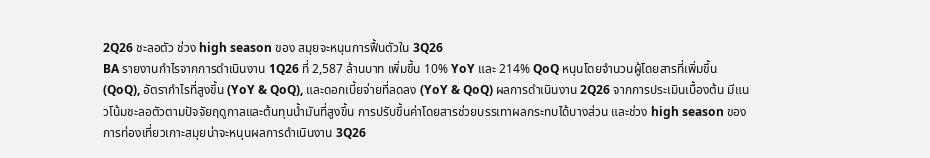2Q26 ชะลอตัว ช่วง high season ของ สมุยจะหนุนการฟื้นตัวใน 3Q26
BA รายงานกำไรจากการดำเนินงาน 1Q26 ที่ 2,587 ล้านบาท เพิ่มขึ้น 10% YoY และ 214% QoQ หนุนโดยจำนวนผู้โดยสารที่เพิ่มขึ้น (QoQ), อัตรากำไรที่สูงขึ้น (YoY & QoQ), และดอกเบี้ยจ่ายที่ลดลง (YoY & QoQ) ผลการดำเนินงาน 2Q26 จากการประเมินเบื้องต้น มีแนวโน้มชะลอตัวตามปัจจัยฤดูกาลและต้นทุนน้ำมันที่สูงขึ้น การปรับขึ้นค่าโดยสารช่วยบรรเทาผลกระทบได้บางส่วน และช่วง high season ของการท่องเที่ยวเกาะสมุยน่าจะหนุนผลการดำเนินงาน 3Q26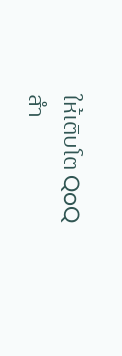ให้เติบโต QoQ
สำ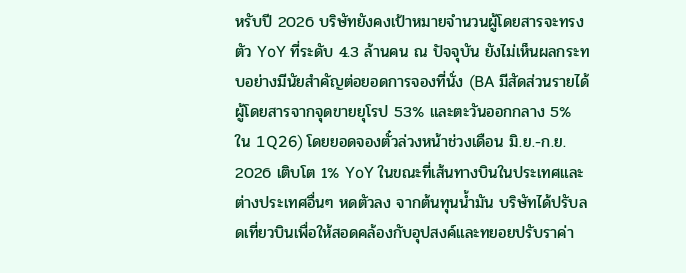หรับปี 2026 บริษัทยังคงเป้าหมายจำนวนผู้โดยสารจะทรงตัว YoY ที่ระดับ 4.3 ล้านคน ณ ปัจจุบัน ยังไม่เห็นผลกระทบอย่างมีนัยสำคัญต่อยอดการจองที่นั่ง (BA มีสัดส่วนรายได้ผู้โดยสารจากจุดขายยุโรป 53% และตะวันออกกลาง 5% ใน 1Q26) โดยยอดจองตั๋วล่วงหน้าช่วงเดือน มิ.ย.-ก.ย. 2026 เติบโต 1% YoY ในขณะที่เส้นทางบินในประเทศและต่างประเทศอื่นๆ หดตัวลง จากต้นทุนน้ำมัน บริษัทได้ปรับลดเที่ยวบินเพื่อให้สอดคล้องกับอุปสงค์และทยอยปรับราค่า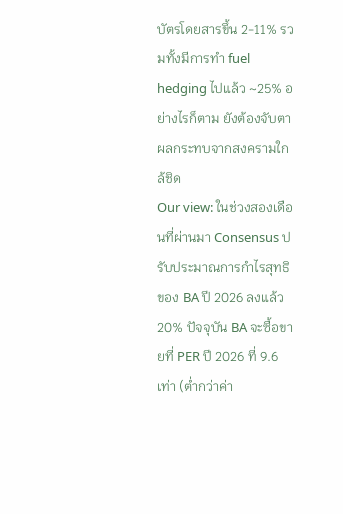บัตรโดยสารขึ้น 2-11% รวมทั้งมีการทำ fuel hedging ไปแล้ว ~25% อย่างไรก็ตาม ยังต้องจับตาผลกระทบจากสงครามใกล้ชิด
Our view: ในช่วงสองเดือนที่ผ่านมา Consensus ปรับประมาณการกำไรสุทธิของ BA ปี 2026 ลงแล้ว 20% ปัจจุบัน BA จะซื้อขายที่ PER ปี 2026 ที่ 9.6 เท่า (ต่ำกว่าค่า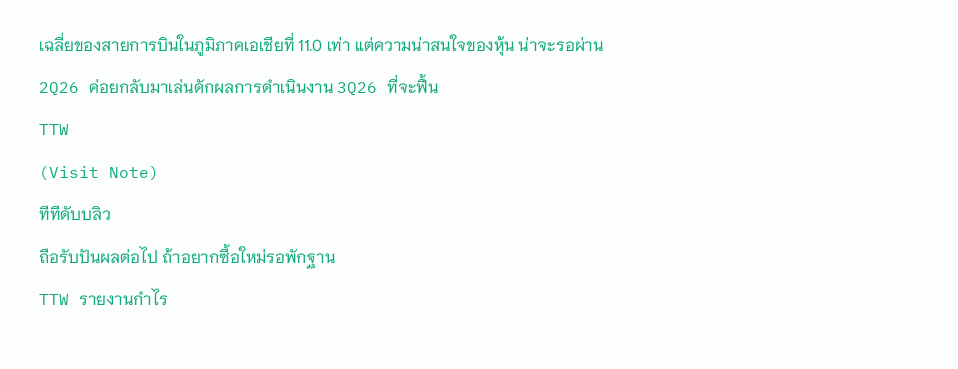เฉลี่ยของสายการบินในภูมิภาคเอเชียที่ 11.0 เท่า แต่ความน่าสนใจของหุ้น น่าจะรอผ่าน 2Q26 ค่อยกลับมาเล่นดักผลการดำเนินงาน 3Q26 ที่จะฟื้น
TTW
(Visit Note)
ทีทีดับบลิว
ถือรับปันผลต่อไป ถ้าอยากซื้อใหม่รอพักฐาน
TTW รายงานกำไร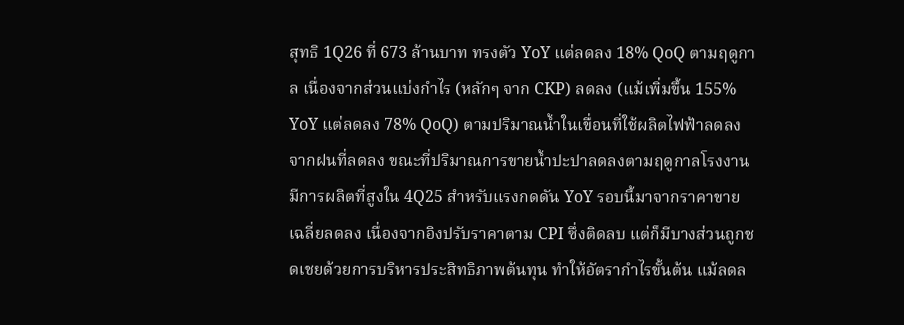สุทธิ 1Q26 ที่ 673 ล้านบาท ทรงตัว YoY แต่ลดลง 18% QoQ ตามฤดูกาล เนื่องจากส่วนแบ่งกำไร (หลักๆ จาก CKP) ลดลง (แม้เพิ่มขึ้น 155% YoY แต่ลดลง 78% QoQ) ตามปริมาณน้ำในเขื่อนที่ใช้ผลิตไฟฟ้าลดลง จากฝนที่ลดลง ขณะที่ปริมาณการขายน้ำปะปาลดลงตามฤดูกาลโรงงานมีการผลิตที่สูงใน 4Q25 สำหรับแรงกดดัน YoY รอบนี้มาจากราคาขายเฉลี่ยลดลง เนื่องจากอิงปรับราคาตาม CPI ซึ่งติดลบ แต่ก็มีบางส่วนถูกชดเชยด้วยการบริหารประสิทธิภาพต้นทุน ทำให้อัตรากำไรขั้นต้น แม้ลดล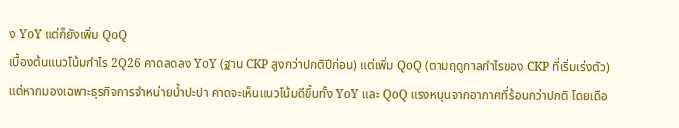ง YoY แต่ก็ยังเพิ่ม QoQ
เบื้องต้นแนวโน้มกำไร 2Q26 คาดลดลง YoY (ฐาน CKP สูงกว่าปกติปีก่อน) แต่เพิ่ม QoQ (ตามฤดูกาลกำไรของ CKP ที่เริ่มเร่งตัว) แต่หากมองเฉพาะธุรกิจการจำหน่ายน้ำปะปา คาดจะเห็นแนวโน้มดีขึ้นทั้ง YoY และ QoQ แรงหนุนจากอากาศที่ร้อนกว่าปกติ โดยเดือ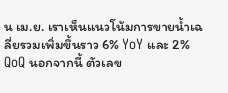น เม.ย. เราเห็นแนวโน้มการขายน้ำเฉลี่ยรวมเพิ่มขึ้นราว 6% YoY และ 2% QoQ นอกจากนี้ ตัวเลข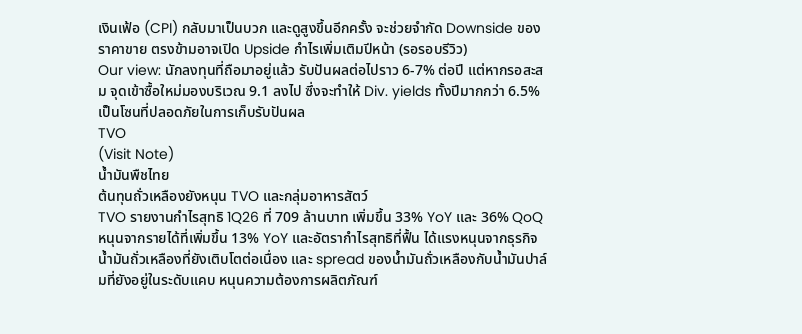เงินเฟ้อ (CPI) กลับมาเป็นบวก และดูสูงขึ้นอีกครั้ง จะช่วยจำกัด Downside ของราคาขาย ตรงข้ามอาจเปิด Upside กำไรเพิ่มเติมปีหน้า (รอรอบรีวิว)
Our view: นักลงทุนที่ถือมาอยู่แล้ว รับปันผลต่อไปราว 6-7% ต่อปี แต่หากรอสะสม จุดเข้าซื้อใหม่มองบริเวณ 9.1 ลงไป ซึ่งจะทำให้ Div. yields ทั้งปีมากกว่า 6.5% เป็นโซนที่ปลอดภัยในการเก็บรับปันผล
TVO
(Visit Note)
น้ำมันพืชไทย
ต้นทุนถั่วเหลืองยังหนุน TVO และกลุ่มอาหารสัตว์
TVO รายงานกำไรสุทธิ 1Q26 ที่ 709 ล้านบาท เพิ่มขึ้น 33% YoY และ 36% QoQ หนุนจากรายได้ที่เพิ่มขึ้น 13% YoY และอัตรากำไรสุทธิที่ฟื้น ได้แรงหนุนจากธุรกิจน้ำมันถั่วเหลืองที่ยังเติบโตต่อเนื่อง และ spread ของน้ำมันถั่วเหลืองกับน้ำมันปาล์มที่ยังอยู่ในระดับแคบ หนุนความต้องการผลิตภัณฑ์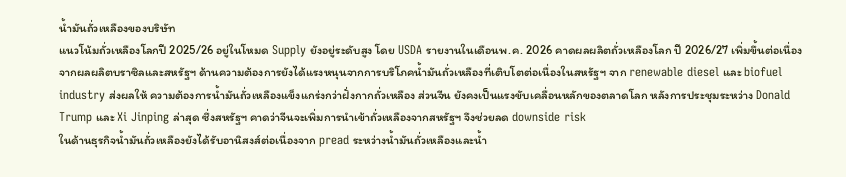น้ำมันถั่วเหลืองของบริษัท
แนวโน้มถั่วเหลืองโลกปี 2025/26 อยู่ในโหมด Supply ยังอยู่ระดับสูง โดย USDA รายงานในเดือนพ.ค. 2026 คาดผลผลิตถั่วเหลืองโลก ปี 2026/27 เพิ่มขึ้นต่อเนื่อง จากผลผลิตบราซิลและสหรัฐฯ ด้านความต้องการยังได้แรงหนุนจากการบริโภคน้ำมันถั่วเหลืองที่เติบโตต่อเนื่องในสหรัฐฯ จาก renewable diesel และ biofuel industry ส่งผลให้ ความต้องการน้ำมันถั่วเหลืองแข็งแกร่งกว่าฝั่งกากถั่วเหลือง ส่วนจีน ยังคงเป็นแรงขับเคลื่อนหลักของตลาดโลก หลังการประชุมระหว่าง Donald Trump และ Xi Jinping ล่าสุด ซึ่งสหรัฐฯ คาดว่าจีนจะเพิ่มการนำเข้าถั่วเหลืองจากสหรัฐฯ จึงช่วยลด downside risk
ในด้านธุรกิจน้ำมันถั่วเหลืองยังได้รับอานิสงส์ต่อเนื่องจาก pread ระหว่างน้ำมันถั่วเหลืองและน้ำ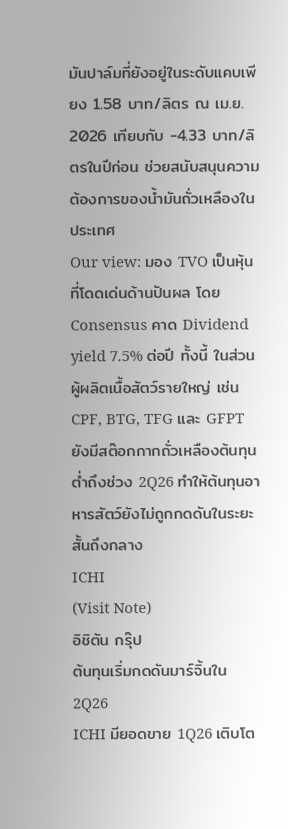มันปาล์มที่ยังอยู่ในระดับแคบเพียง 1.58 บาท/ลิตร ณ เม.ย. 2026 เทียบกับ -4.33 บาท/ลิตรในปีก่อน ช่วยสนับสนุนความต้องการของน้ำมันถั่วเหลืองในประเทศ
Our view: มอง TVO เป็นหุ้นที่โดดเด่นด้านปันผล โดย Consensus คาด Dividend yield 7.5% ต่อปี ทั้งนี้ ในส่วนผู้ผลิตเนื้อสัตว์รายใหญ่ เช่น CPF, BTG, TFG และ GFPT ยังมีสต๊อกกากถั่วเหลืองต้นทุนต่ำถึงช่วง 2Q26 ทำให้ต้นทุนอาหารสัตว์ยังไม่ถูกกดดันในระยะสั้นถึงกลาง
ICHI
(Visit Note)
อิชิตัน กรุ๊ป
ต้นทุนเริ่มกดดันมาร์จิ้นใน 2Q26
ICHI มียอดขาย 1Q26 เติบโต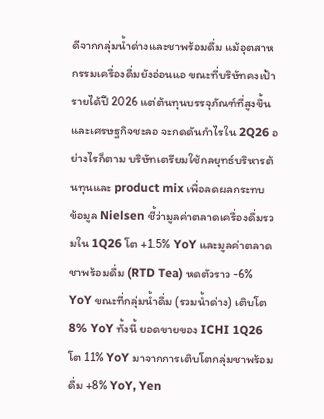ดีจากกลุ่มน้ำด่างและชาพร้อมดื่ม แม้อุตสาหกรรมเครื่องดื่มยังอ่อนแอ ขณะที่บริษัทคงเป้ารายได้ปี 2026 แต่ต้นทุนบรรจุภัณฑ์ที่สูงขึ้นและเศรษฐกิจชะลอ จะกดดันกำไรใน 2Q26 อย่างไรก็ตาม บริษัทเตรียมใช้กลยุทธ์บริหารต้นทุนและ product mix เพื่อลดผลกระทบ
ข้อมูล Nielsen ชี้ว่ามูลค่าตลาดเครื่องดื่มรวมใน 1Q26 โต +1.5% YoY และมูลค่าตลาดชาพร้อมดื่ม (RTD Tea) หดตัวราว -6% YoY ขณะที่กลุ่มน้ำดื่ม (รวมน้ำด่าง) เติบโต 8% YoY ทั้งนี้ ยอดขายของ ICHI 1Q26 โต 11% YoY มาจากการเติบโตกลุ่มชาพร้อมดื่ม +8% YoY, Yen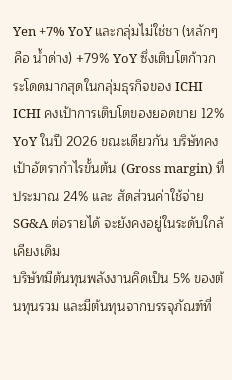Yen +7% YoY และกลุ่มไม่ใช่ชา (หลักๆ คือ น้ำด่าง) +79% YoY ซึ่งเติบโตก้าวกระโดดมากสุดในกลุ่มธุรกิจของ ICHI
ICHI คงเป้าการเติบโตของยอดขาย 12% YoY ในปี 2026 ขณะเดียวกัน บริษัทคงเป้าอัตรากำไรขั้นต้น (Gross margin) ที่ประมาณ 24% และ สัดส่วนค่าใช้จ่าย SG&A ต่อรายได้ จะยังคงอยู่ในระดับใกล้เคียงเดิม
บริษัทมีต้นทุนพลังงานคิดเป็น 5% ของต้นทุนรวม และมีต้นทุนจากบรรจุภัณฑ์ที่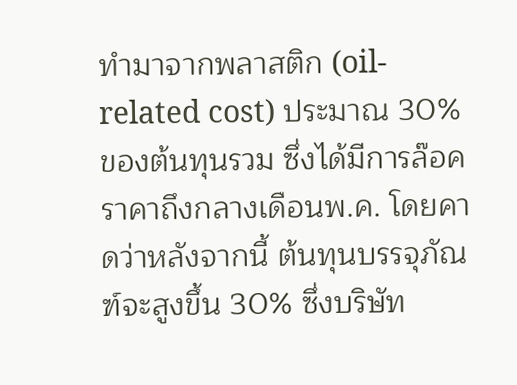ทำมาจากพลาสติก (oil-related cost) ประมาณ 30% ของต้นทุนรวม ซึ่งได้มีการล๊อคราคาถึงกลางเดือนพ.ค. โดยคาดว่าหลังจากนี้ ต้นทุนบรรจุภัณฑ์จะสูงขึ้น 30% ซึ่งบริษัท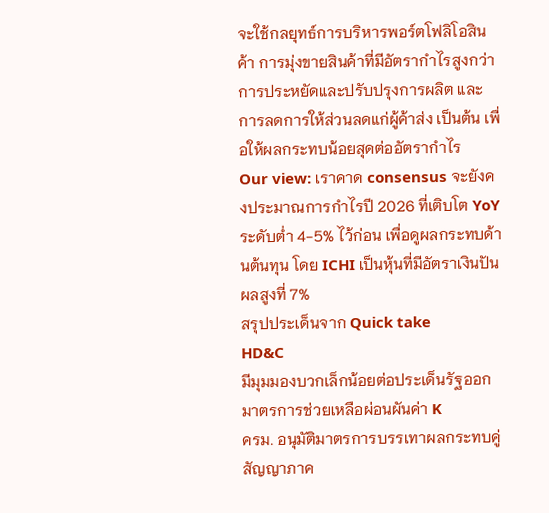จะใช้กลยุทธ์การบริหารพอร์ตโฟลิโอสินค้า การมุ่งขายสินค้าที่มีอัตรากำไรสูงกว่า การประหยัดและปรับปรุงการผลิต และการลดการให้ส่วนลดแก่ผู้ค้าส่ง เป็นต้น เพื่อให้ผลกระทบน้อยสุดต่ออัตรากำไร
Our view: เราคาด consensus จะยังคงประมาณการกำไรปี 2026 ที่เติบโต YoY ระดับต่ำ 4-5% ไว้ก่อน เพื่อดูผลกระทบด้านต้นทุน โดย ICHI เป็นหุ้นที่มีอัตราเงินปันผลสูงที่ 7%
สรุปประเด็นจาก Quick take
HD&C
มีมุมมองบวกเล็กน้อยต่อประเด็นรัฐออกมาตรการช่วยเหลือผ่อนผันค่า K
ครม. อนุมัติมาตรการบรรเทาผลกระทบคู่สัญญาภาค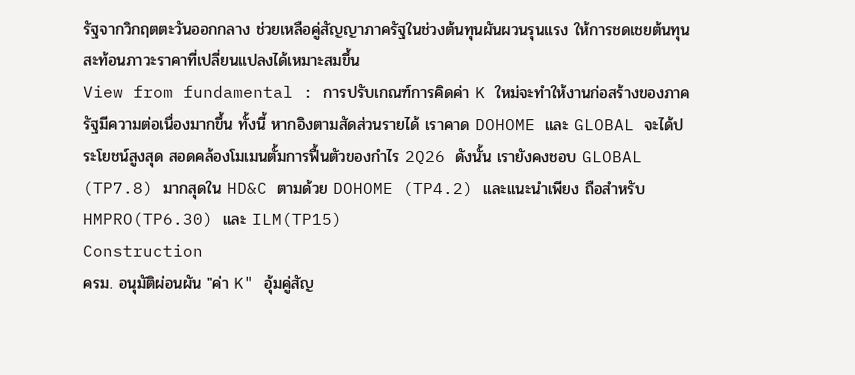รัฐจากวิกฤตตะวันออกกลาง ช่วยเหลือคู่สัญญาภาครัฐในช่วงต้นทุนผันผวนรุนแรง ให้การชดเชยต้นทุนสะท้อนภาวะราคาที่เปลี่ยนแปลงได้เหมาะสมขึ้น
View from fundamental : การปรับเกณฑ์การคิดค่า K ใหม่จะทำให้งานก่อสร้างของภาครัฐมีความต่อเนื่องมากขึ้น ทั้งนี้ หากอิงตามสัดส่วนรายได้ เราคาด DOHOME และ GLOBAL จะได้ประโยชน์สูงสุด สอดคล้องโมเมนตั้มการฟื้นตัวของกำไร 2Q26 ดังนั้น เรายังคงชอบ GLOBAL (TP7.8) มากสุดใน HD&C ตามด้วย DOHOME (TP4.2) และแนะนำเพียง ถือสำหรับ HMPRO(TP6.30) และ ILM(TP15)
Construction
ครม. อนุมัติผ่อนผัน "ค่า K" อุ้มคู่สัญ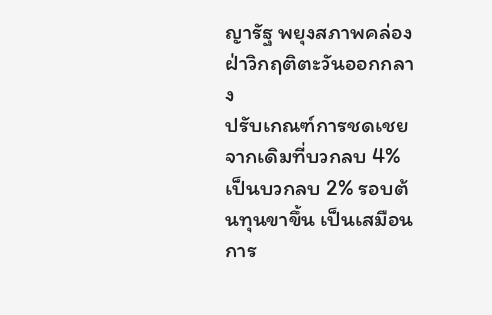ญารัฐ พยุงสภาพคล่อง ฝ่าวิกฤติตะวันออกกลาง
ปรับเกณฑ์การชดเชยจากเดิมที่บวกลบ 4% เป็นบวกลบ 2% รอบต้นทุนขาขึ้น เป็นเสมือนการ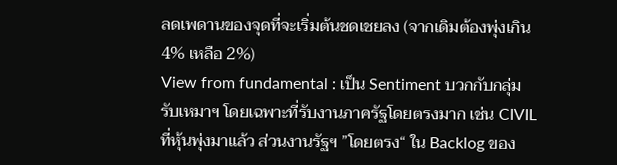ลดเพดานของจุดที่จะเริ่มต้นชดเชยลง (จากเดิมต้องพุ่งเกิน 4% เหลือ 2%)
View from fundamental : เป็น Sentiment บวกกับกลุ่มรับเหมาฯ โดยเฉพาะที่รับงานภาครัฐโดยตรงมาก เช่น CIVIL ที่หุ้นพุ่งมาแล้ว ส่วนงานรัฐฯ ”โดยตรง“ ใน Backlog ของ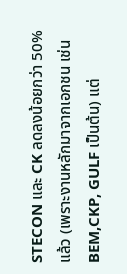STECON และ CK ลดลงน้อยกว่า 50% แล้ว (เพราะงานหลักมาจากเอกชน เช่น BEM,CKP, GULF เป็นต้น) แต่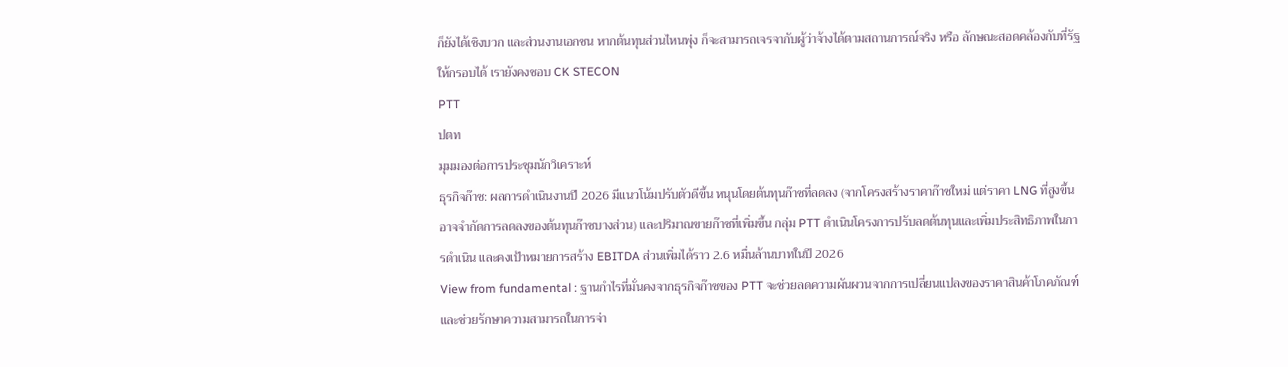ก็ยังได้เชิงบวก และส่วนงานเอกชน หากต้นทุนส่วนไหนพุ่ง ก็จะสามารถเจรจากับผู้ว่าจ้างได้ตามสถานการณ์จริง หรือ ลักษณะสอดคล้องกับที่รัฐให้กรอบได้ เรายังคงชอบ CK STECON
PTT
ปตท
มุมมองต่อการประชุมนักวิเคราะห์
ธุรกิจก๊าซ: ผลการดำเนินงานปี 2026 มีแนวโน้มปรับตัวดีขึ้น หนุนโดยต้นทุนก๊าซที่ลดลง (จากโครงสร้างราคาก๊าซใหม่ แต่ราคา LNG ที่สูงขึ้นอาจจำกัดการลดลงของต้นทุนก๊าซบางส่วน) และปริมาณขายก๊าซที่เพิ่มขึ้น กลุ่ม PTT ดำเนินโครงการปรับลดต้นทุนและเพิ่มประสิทธิภาพในการดำเนิน และคงเป้าหมายการสร้าง EBITDA ส่วนเพิ่มได้ราว 2.6 หมื่นล้านบาทในปี 2026
View from fundamental : ฐานกำไรที่มั่นคงจากธุรกิจก๊าซของ PTT จะช่วยลดความผันผวนจากการเปลี่ยนแปลงของราคาสินค้าโภคภัณฑ์ และช่วยรักษาความสามารถในการจ่า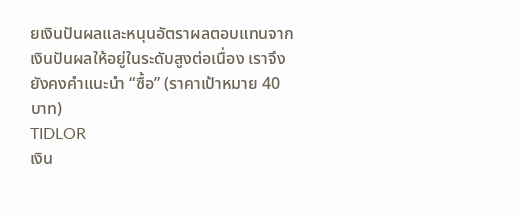ยเงินปันผลและหนุนอัตราผลตอบแทนจากเงินปันผลให้อยู่ในระดับสูงต่อเนื่อง เราจึงยังคงคำแนะนำ “ซื้อ” (ราคาเป้าหมาย 40 บาท)
TIDLOR
เงิน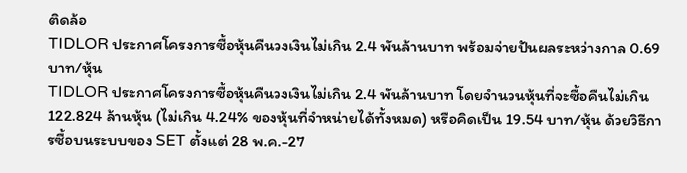ติดล้อ
TIDLOR ประกาศโครงการซื้อหุ้นคืนวงเงินไม่เกิน 2.4 พันล้านบาท พร้อมจ่ายปันผลระหว่างกาล 0.69 บาท/หุ้น
TIDLOR ประกาศโครงการซื้อหุ้นคืนวงเงินไม่เกิน 2.4 พันล้านบาท โดยจำนวนหุ้นที่จะซื้อคืนไม่เกิน 122.824 ล้านหุ้น (ไม่เกิน 4.24% ของหุ้นที่จำหน่ายได้ทั้งหมด) หรือคิดเป็น 19.54 บาท/หุ้น ด้วยวิธีการซื้อบนระบบของ SET ตั้งแต่ 28 พ.ค.-27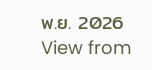พ.ย. 2026
View from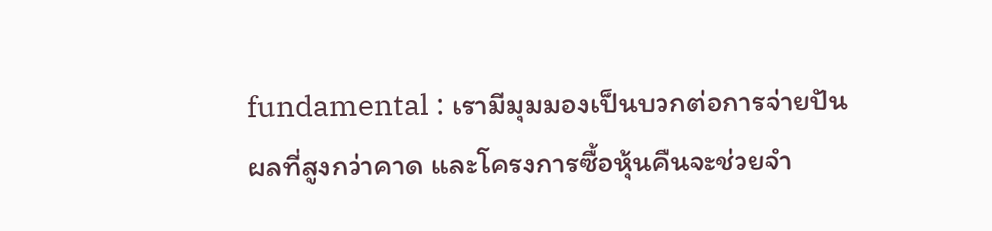fundamental : เรามีมุมมองเป็นบวกต่อการจ่ายปันผลที่สูงกว่าคาด และโครงการซื้อหุ้นคืนจะช่วยจำ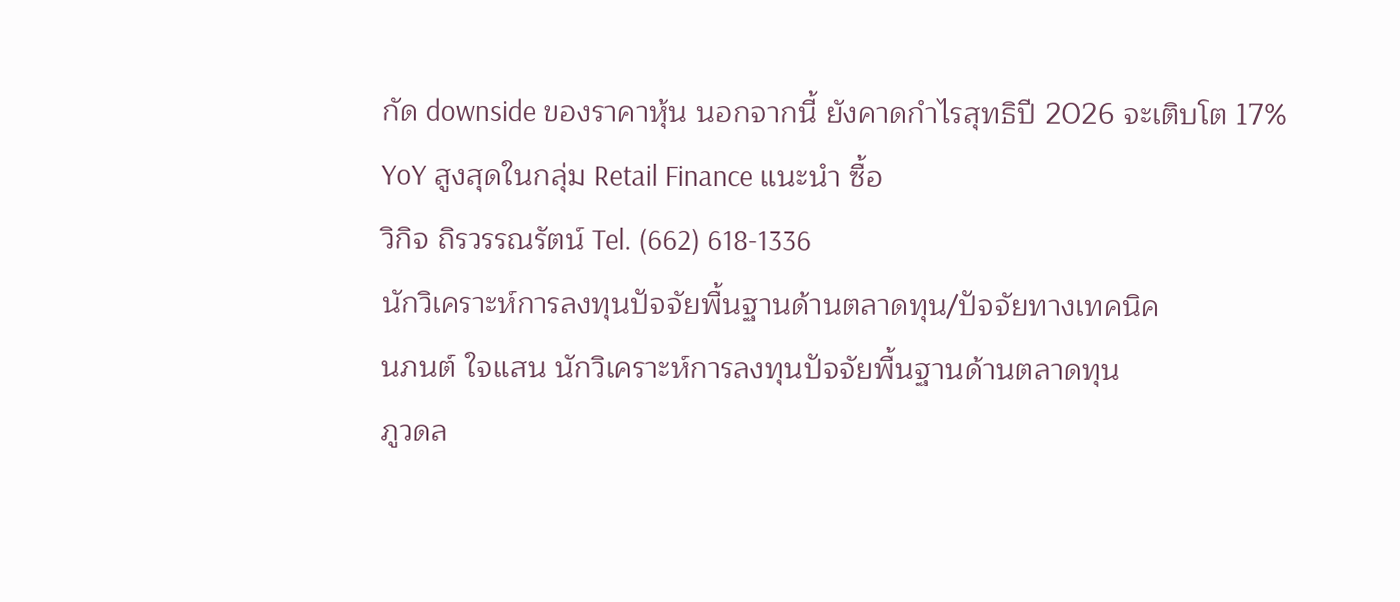กัด downside ของราคาหุ้น นอกจากนี้ ยังคาดกำไรสุทธิปี 2026 จะเติบโต 17% YoY สูงสุดในกลุ่ม Retail Finance แนะนำ ซื้อ
วิกิจ ถิรวรรณรัตน์ Tel. (662) 618-1336
นักวิเคราะห์การลงทุนปัจจัยพื้นฐานด้านตลาดทุน/ปัจจัยทางเทคนิค
นภนต์ ใจแสน นักวิเคราะห์การลงทุนปัจจัยพื้นฐานด้านตลาดทุน
ภูวดล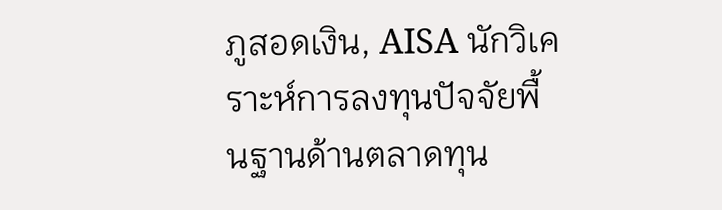ภูสอดเงิน, AISA นักวิเคราะห์การลงทุนปัจจัยพื้นฐานด้านตลาดทุน